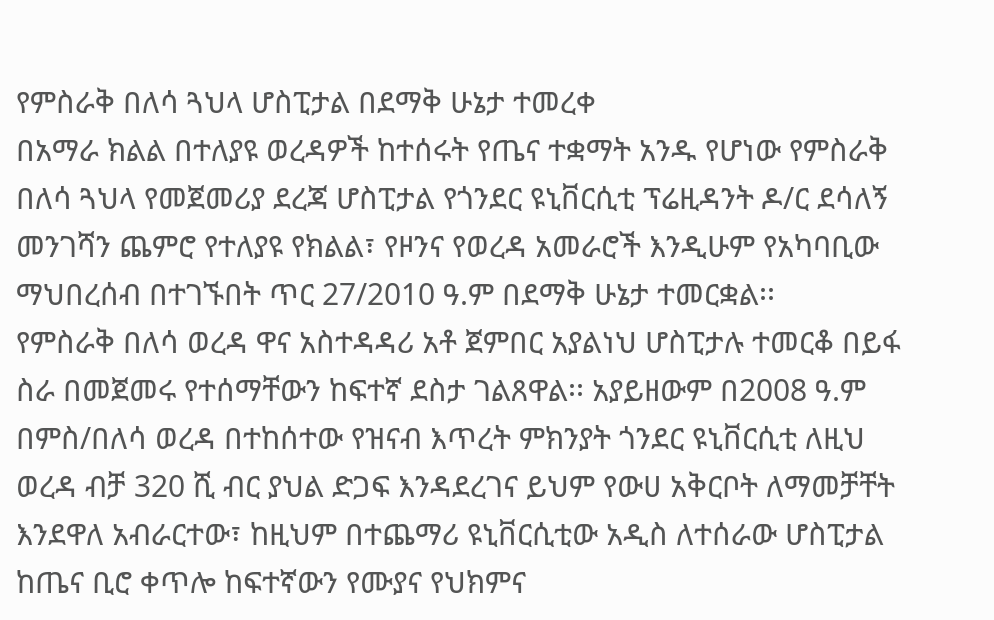የምስራቅ በለሳ ጓህላ ሆስፒታል በደማቅ ሁኔታ ተመረቀ
በአማራ ክልል በተለያዩ ወረዳዎች ከተሰሩት የጤና ተቋማት አንዱ የሆነው የምስራቅ በለሳ ጓህላ የመጀመሪያ ደረጃ ሆስፒታል የጎንደር ዩኒቨርሲቲ ፕሬዚዳንት ዶ/ር ደሳለኝ መንገሻን ጨምሮ የተለያዩ የክልል፣ የዞንና የወረዳ አመራሮች እንዲሁም የአካባቢው ማህበረሰብ በተገኙበት ጥር 27/2010 ዓ.ም በደማቅ ሁኔታ ተመርቋል፡፡
የምስራቅ በለሳ ወረዳ ዋና አስተዳዳሪ አቶ ጀምበር አያልነህ ሆስፒታሉ ተመርቆ በይፋ ስራ በመጀመሩ የተሰማቸውን ከፍተኛ ደስታ ገልጸዋል፡፡ አያይዘውም በ2008 ዓ.ም በምስ/በለሳ ወረዳ በተከሰተው የዝናብ እጥረት ምክንያት ጎንደር ዩኒቨርሲቲ ለዚህ ወረዳ ብቻ 320 ሺ ብር ያህል ድጋፍ እንዳደረገና ይህም የውሀ አቅርቦት ለማመቻቸት እንደዋለ አብራርተው፣ ከዚህም በተጨማሪ ዩኒቨርሲቲው አዲስ ለተሰራው ሆስፒታል ከጤና ቢሮ ቀጥሎ ከፍተኛውን የሙያና የህክምና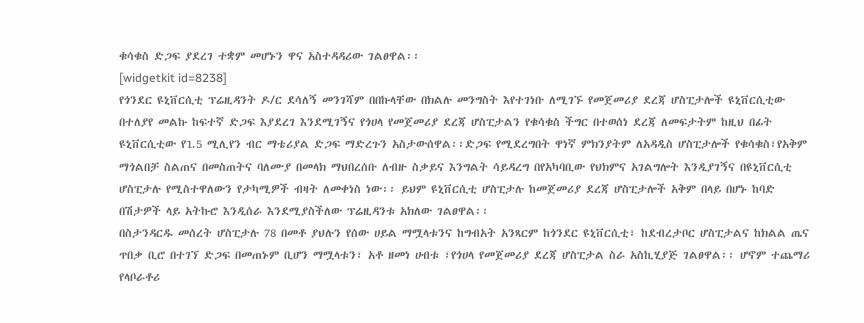ቁሳቁስ ድጋፍ ያደረገ ተቋም መሆኑን ዋና አስተዳዳሪው ገልፀዋል፡፡
[widgetkit id=8238]
የጎንደር ዩኒቨርሲቲ ፕሬዚዳንት ዶ/ር ደሳለኝ መንገሻም በበኩላቸው በክልሉ መንግስት እየተገነቡ ለሚገኙ የመጀመሪያ ደረጃ ሆስፒታሎች ዩኒቨርሲቲው በተለያየ መልኩ ከፍተኛ ድጋፍ እያደረገ እንደሚገኝና የጎሀላ የመጀመሪያ ደረጃ ሆስፒታልን የቁሳቁስ ችግር በተወሰነ ደረጃ ለመፍታትም ከዚህ በፊት ዩኒቨርሲቲው የ1.5 ሚሊየን ብር ማቴሪያል ድጋፍ ማድረጉን አስታውሰዋል፡፡ድጋፍ የሚደረግበት ዋነኛ ምክንያትም ለአዳዲስ ሆስፒታሎች የቁሳቁስ፣የአቅም ማጎልበቻ ስልጠና በመስጠትና ባለሙያ በመላክ ማህበረሰቡ ለብዙ ስቃይና እንግልት ሳይዳረግ በየአካባቢው የህክምና አገልግሎት እንዲያገኝና በዩኒቨርሲቲ ሆስፒታሉ የሚስተዋለውን የታካሚዎች ብዛት ለመቀነስ ነው፡፡ ይህም ዩኒቨርሲቲ ሆስፒታሉ ከመጀመሪያ ደረጃ ሆስፒታሎች አቅም በላይ በሆኑ ከባድ በሽታዎች ላይ አትኩሮ እንዲሰራ እንደሚያስችለው ፕሬዚዳንቱ አክለው ገልፀዋል፡፡
በስታንዳርዱ መሰረት ሆስፒታሉ 78 በመቶ ያህሉን የሰው ሀይል ማሟላቱንና ከግብአት አንጻርም ከጎንደር ዩኒቨርሲቲ፣ ከደብረታቦር ሆስፒታልና ከክልል ጤና ጥበቃ ቢሮ በተገኘ ድጋፍ በመጠኑም ቢሆን ማሟላቱን፣ አቶ ዘመነ ሀብቱ ፣የጎሀላ የመጀመሪያ ደረጃ ሆስፒታል ስራ አስኪሂያጅ ገልፀዋል፡፡ ሆኖም ተጨማሪ የላቦራቶሪ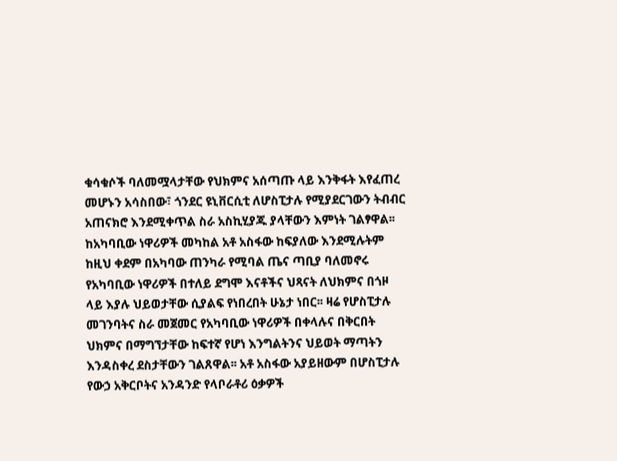ቁሳቁሶች ባለመሟላታቸው የህክምና አሰጣጡ ላይ እንቅፋት እየፈጠረ መሆኑን አሳስበው፣ ጎንደር ዩኒቨርሲቲ ለሆስፒታሉ የሚያደርገውን ትብብር አጠናክሮ እንደሚቀጥል ስራ አስኪሂያጁ ያላቸውን እምነት ገልፃዋል፡፡
ከአካባቢው ነዋሪዎች መካከል አቶ አስፋው ከፍያለው እንደሚሉትም ከዚህ ቀደም በአካባው ጠንካራ የሚባል ጤና ጣቢያ ባለመኖሩ የአካባቢው ነዋሪዎች በተለይ ደግሞ እናቶችና ህጻናት ለህክምና በጎዞ ላይ እያሉ ህይወታቸው ሲያልፍ የነበረበት ሁኔታ ነበር፡፡ ዛሬ የሆስፒታሉ መገንባትና ስራ መጀመር የአካባቢው ነዋሪዎች በቀላሉና በቅርበት ህክምና በማግኘታቸው ከፍተኛ የሆነ እንግልትንና ህይወት ማጣትን እንዳስቀረ ደስታቸውን ገልጸዋል፡፡ አቶ አስፋው አያይዘውም በሆስፒታሉ የውኃ አቅርቦትና አንዳንድ የላቦራቶሪ ዕቃዎች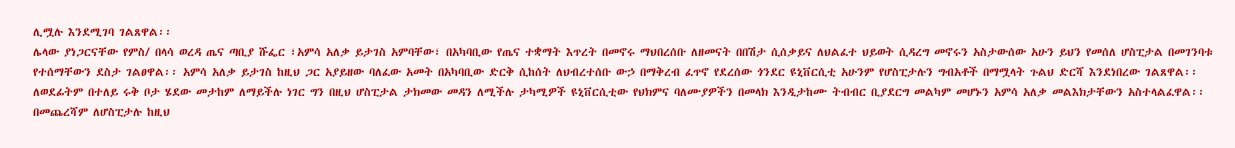ሊሟሉ እንደሚገባ ገልጸዋል፡፡
ሌላው ያነጋርናቸው የምስ/ በላሳ ወረዳ ጤና ጣቢያ ሹፌር ፣አምሳ አለቃ ይታገስ አምባቸው፣ በአካባቢው የጤና ተቋማት እጥረት በመኖሩ ማህበረሰቡ ለዘመናት በበሽታ ሲሰቃይና ለህልፈተ ህይወት ሲዳረግ መኖሩን አስታውሰው አሁን ይህን የመሰለ ሆስፒታል በመገንባቱ የተሰማቸውን ደስታ ገልፀዋል፡፡ አምሳ አለቃ ይታገስ ከዚህ ጋር አያይዘው ባለፈው አመት በአካባቢው ድርቅ ሲከሰት ለህብረተሰቡ ውኃ በማቅረብ ፈጥኖ የደረሰው ጎንደር ዩኒቨርሲቲ አሁንም የሆስፒታሉን ግብአቶች በማሟላት ጉልህ ድርሻ እንደነበረው ገልጸዋል፡፡ ለወደፊትም በተለይ ሩቅ ቦታ ሄደው መታከም ለማይችሉ ነገር ግን በዚህ ሆስፒታል ታክመው መዳን ለሚችሉ ታካሚዎች ዩኒቨርሲቲው የህክምና ባለሙያዎችን በመላክ እንዲታከሙ ትብብር ቢያደርግ መልካም መሆኑን አምሳ አለቃ መልእክታቸውን አስተላልፈዋል፡፡
በመጨረሻም ለሆስፒታሉ ከዚህ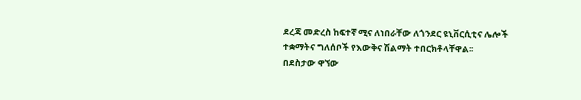ደረጃ መድረስ ከፍተኛ ሚና ለነበራቸው ለጎንደር ዩኒቨርሲቲና ሌሎች ተቋማትና ግለሰቦች የእውቅና ሽልማት ተበርክቶላቸዋል፡፡
በደስታው ዋኘው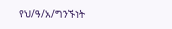የህ/ዓ/አ/ግንኙነት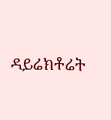ዳይሬክቶሬት